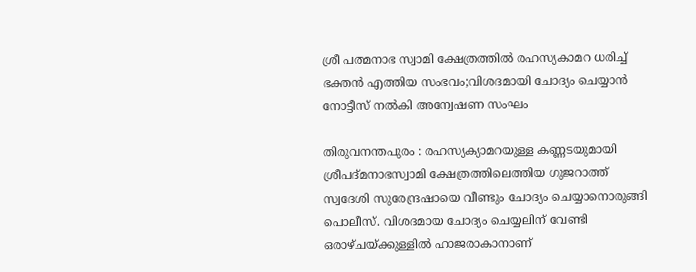ശ്രീ പത്മനാഭ സ്വാമി ക്ഷേത്രത്തിൽ രഹസ്യകാമറ ധരിച്ച് ഭക്തൻ എത്തിയ സംഭവം;വിശദമായി ചോദ്യം ചെയ്യാൻ നോട്ടീസ് നൽകി അന്വേഷണ സംഘം

തിരുവനന്തപുരം : രഹസ്യക്യാമറയുള്ള കണ്ണടയുമായി ശ്രീപദ്മനാഭസ്വാമി ക്ഷേത്രത്തിലെത്തിയ ഗുജറാത്ത് സ്വദേശി സുരേന്ദ്രഷായെ വീണ്ടും ചോദ്യം ചെയ്യാനൊരുങ്ങി പൊലീസ്. വിശദമായ ചോദ്യം ചെയ്യലിന് വേണ്ടി ഒരാഴ്ചയ്ക്കുള്ളില്‍ ഹാജരാകാനാണ്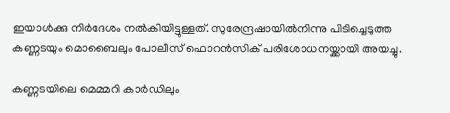ഇയാള്‍ക്കു നിര്‍ദേശം നല്‍കിയിട്ടുള്ളത്. സുരേന്ദ്രഷായില്‍നിന്നു പിടിച്ചെടുത്ത കണ്ണടയും മൊബൈലും പോലീസ് ഫൊറന്‍സിക് പരിശോധനയ്ക്കായി അയച്ചു.

കണ്ണടയിലെ മെമ്മറി കാര്‍ഡിലും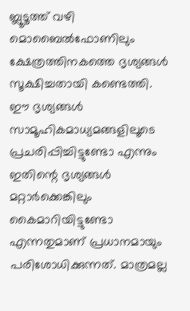ബ്ലൂടൂത്ത് വഴി മൊബൈല്‍ഫോണിലും ക്ഷേത്രത്തിനകത്തെ ദൃശ്യങ്ങള്‍ സൂക്ഷിച്ചതായി കണ്ടെത്തി. ഈ ദൃശ്യങ്ങള്‍ സാമൂഹികമാധ്യമങ്ങളിലൂടെ പ്രചരിപ്പിച്ചിട്ടുണ്ടോ എന്നും ഇതിന്റെ ദൃശ്യങ്ങൾ മറ്റാര്‍ക്കെങ്കിലും കൈമാറിയിട്ടുണ്ടോ എന്നതുമാണ് പ്രധാനമായും പരിശോധിക്കുന്നത്. മാത്രമല്ല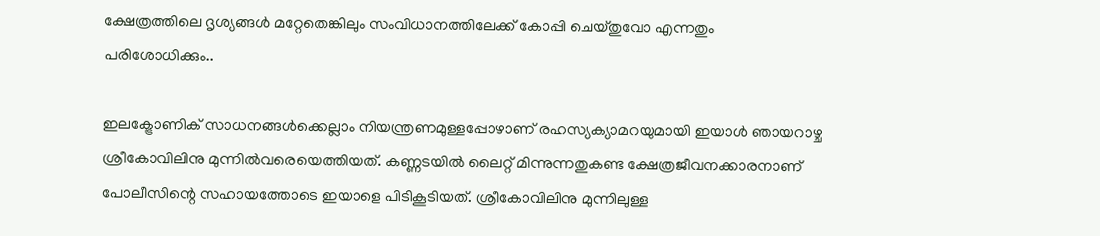ക്ഷേത്രത്തിലെ ദൃശ്യങ്ങൾ മറ്റേതെങ്കിലും സംവിധാനത്തിലേക്ക് കോപ്പി ചെയ്തുവോ എന്നതും പരിശോധിക്കും..

ഇലക്ട്രോണിക് സാധനങ്ങള്‍ക്കെല്ലാം നിയന്ത്രണമുള്ളപ്പോഴാണ് രഹസ്യക്യാമറയുമായി ഇയാള്‍ ഞായറാഴ്ച ശ്രീകോവിലിനു മുന്നില്‍വരെയെത്തിയത്. കണ്ണടയില്‍ ലൈറ്റ് മിന്നുന്നതുകണ്ട ക്ഷേത്രജീവനക്കാരനാണ് പോലീസിന്റെ സഹായത്തോടെ ഇയാളെ പിടികൂടിയത്. ശ്രീകോവിലിനു മുന്നിലുള്ള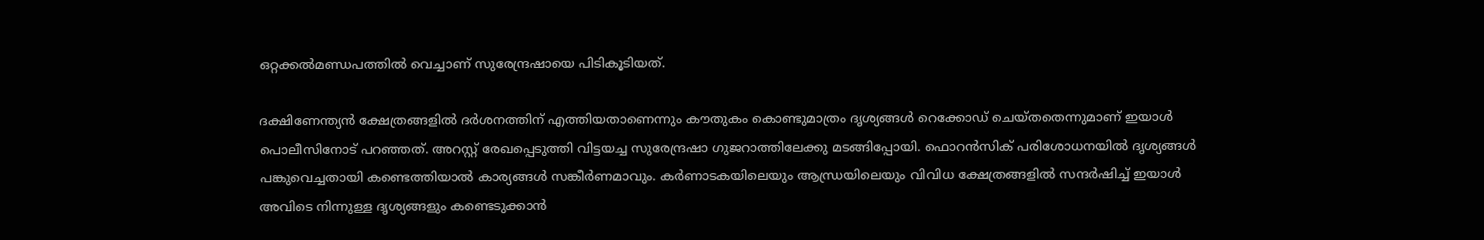ഒറ്റക്കല്‍മണ്ഡപത്തില്‍ വെച്ചാണ് സുരേന്ദ്രഷായെ പിടികൂടിയത്.

ദക്ഷിണേന്ത്യന്‍ ക്ഷേത്രങ്ങളില്‍ ദര്‍ശനത്തിന് എത്തിയതാണെന്നും കൗതുകം കൊണ്ടുമാത്രം ദൃശ്യങ്ങള്‍ റെക്കോഡ് ചെയ്തതെന്നുമാണ് ഇയാള്‍ പൊലീസിനോട് പറഞ്ഞത്. അറസ്റ്റ് രേഖപ്പെടുത്തി വിട്ടയച്ച സുരേന്ദ്രഷാ ഗുജറാത്തിലേക്കു മടങ്ങിപ്പോയി. ഫൊറന്‍സിക് പരിശോധനയില്‍ ദൃശ്യങ്ങള്‍ പങ്കുവെച്ചതായി കണ്ടെത്തിയാല്‍ കാര്യങ്ങൾ സങ്കീർണമാവും. കർണാടകയിലെയും ആന്ധ്രയിലെയും വിവിധ ക്ഷേത്രങ്ങളിൽ സന്ദർഷിച്ച് ഇയാൾ അവിടെ നിന്നുള്ള ദൃശ്യങ്ങളും കണ്ടെടുക്കാൻ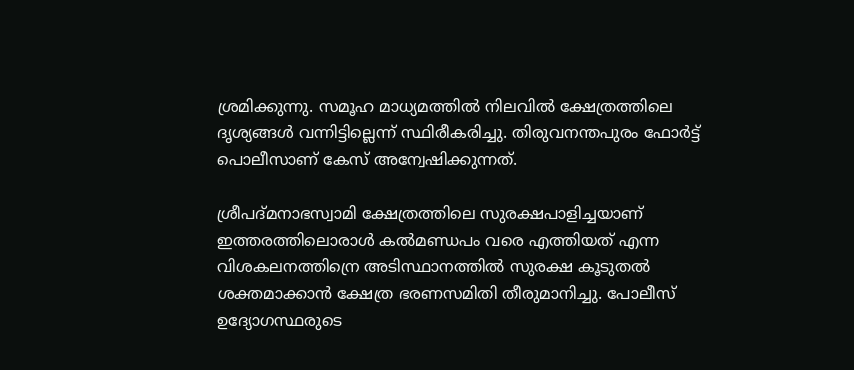ശ്രമിക്കുന്നു. സമൂഹ മാധ്യമത്തിൽ നിലവിൽ ക്ഷേത്രത്തിലെ ദൃശ്യങ്ങൾ വന്നിട്ടില്ലെന്ന് സ്ഥിരീകരിച്ചു. തിരുവനന്തപുരം ഫോര്‍ട്ട് പൊലീസാണ് കേസ് അന്വേഷിക്കുന്നത്.

ശ്രീപദ്മനാഭസ്വാമി ക്ഷേത്രത്തിലെ സുരക്ഷപാളിച്ചയാണ് ഇത്തരത്തിലൊരാൾ കൽമണ്ഡപം വരെ എത്തിയത് എന്ന വിശകലനത്തിന്രെ അടിസ്ഥാനത്തിൽ സുരക്ഷ കൂടുതൽ ശക്തമാക്കാന്‍ ക്ഷേത്ര ഭരണസമിതി തീരുമാനിച്ചു. പോലീസ് ഉദ്യോഗസ്ഥരുടെ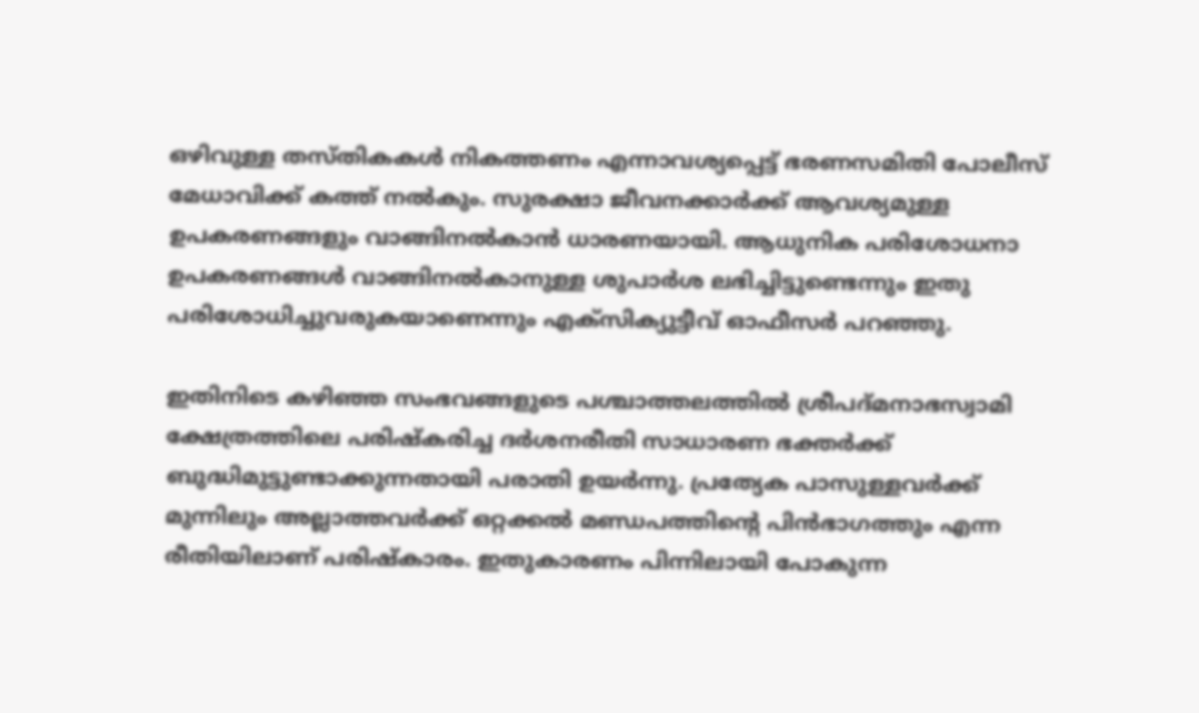ഒഴിവുള്ള തസ്തികകള്‍ നികത്തണം എന്നാവശ്യപ്പെട്ട് ഭരണസമിതി പോലീസ് മേധാവിക്ക് കത്ത് നല്‍കും. സുരക്ഷാ ജീവനക്കാർക്ക് ആവശ്യമുള്ള ഉപകരണങ്ങളും വാങ്ങിനല്‍കാൻ ധാരണയായി. ആധുനിക പരിശോധനാ ഉപകരണങ്ങള്‍ വാങ്ങിനല്‍കാനുള്ള ശുപാര്‍ശ ലഭിച്ചിട്ടുണ്ടെന്നും ഇതു പരിശോധിച്ചുവരുകയാണെന്നും എക്സിക്യുട്ടീവ് ഓഫീസര്‍ പറഞ്ഞു.

ഇതിനിടെ കഴിഞ്ഞ സംഭവങ്ങളുടെ പശ്ചാത്തലത്തിൽ ശ്രീപദ്മനാഭസ്വാമി ക്ഷേത്രത്തിലെ പരിഷ്‌കരിച്ച ദര്‍ശനരീതി സാധാരണ ഭക്തര്‍ക്ക് ബുദ്ധിമുട്ടുണ്ടാക്കുന്നതായി പരാതി ഉയർന്നു. പ്രത്യേക പാസുള്ളവര്‍ക്ക് മുന്നിലും അല്ലാത്തവര്‍ക്ക് ഒറ്റക്കല്‍ മണ്ഡപത്തിന്റെ പിന്‍ഭാഗത്തും എന്ന രീതിയിലാണ് പരിഷ്‌കാരം. ഇതുകാരണം പിന്നിലായി പോകുന്ന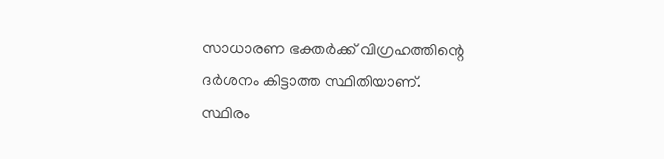സാധാരണ ഭക്തര്‍ക്ക് വിഗ്രഹത്തിന്റെ ദര്‍ശനം കിട്ടാത്ത സ്ഥിതിയാണ്.
സ്ഥിരം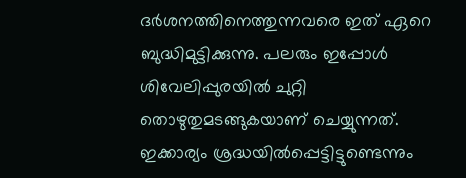ദര്‍ശനത്തിനെത്തുന്നവരെ ഇത് ഏറെ ബുദ്ധിമുട്ടിക്കുന്നു. പലരും ഇപ്പോള്‍ ശിവേലിപ്പുരയില്‍ ചുറ്റി തൊഴുതുമടങ്ങുകയാണ് ചെയ്യുന്നത്. ഇക്കാര്യം ശ്രദ്ധയില്‍പ്പെട്ടിട്ടുണ്ടെന്നും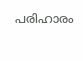പരിഹാരം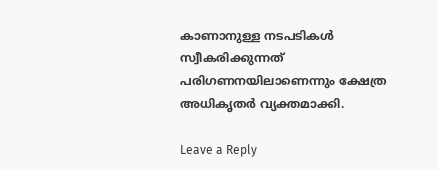കാണാനുള്ള നടപടികള്‍ സ്വീകരിക്കുന്നത് പരിഗണനയിലാണെന്നും ക്ഷേത്ര അധികൃതര്‍ വ്യക്തമാക്കി.

Leave a Reply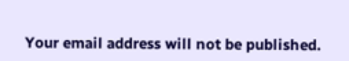Your email address will not be published.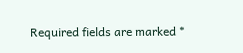Required fields are marked *